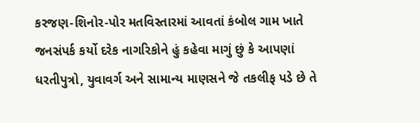કરજણ-શિનોર-પોર મતવિસ્તારમાં આવતાં કંબોલ ગામ ખાતે જનસંપર્ક કર્યો દરેક નાગરિકોને હું કહેવા માગું છું કે આપણાં ધરતીપુત્રો, યુવાવર્ગ અને સામાન્ય માણસને જે તકલીફ પડે છે તે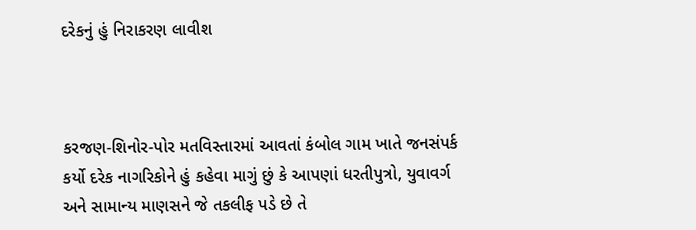દરેકનું હું નિરાકરણ લાવીશ



કરજણ-શિનોર-પોર મતવિસ્તારમાં આવતાં કંબોલ ગામ ખાતે જનસંપર્ક કર્યો દરેક નાગરિકોને હું કહેવા માગું છું કે આપણાં ધરતીપુત્રો, યુવાવર્ગ અને સામાન્ય માણસને જે તકલીફ પડે છે તે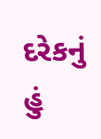દરેકનું હું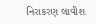નિરાકરણ લાવીશ